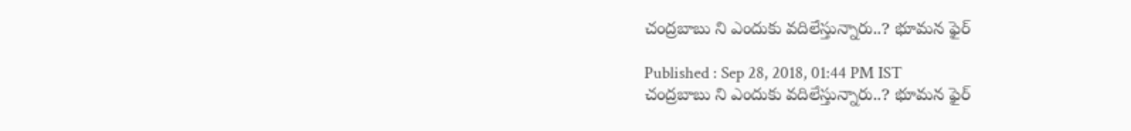చంద్రబాబు ని ఎందుకు వదిలేస్తున్నారు..? భూమన ఫైర్

Published : Sep 28, 2018, 01:44 PM IST
చంద్రబాబు ని ఎందుకు వదిలేస్తున్నారు..? భూమన ఫైర్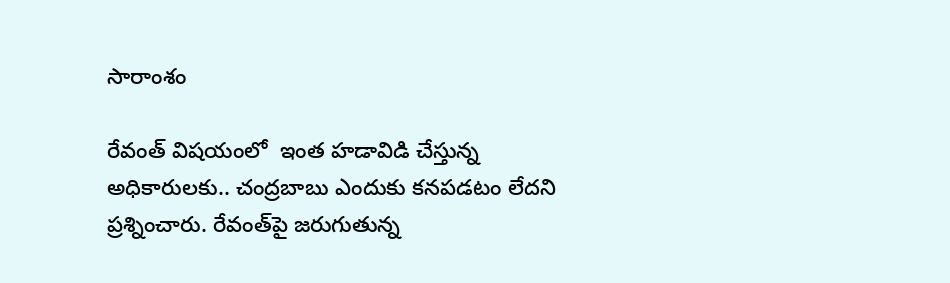సారాంశం

రేవంత్ విషయంలో  ఇంత హడావిడి చేస్తున్న అధికారులకు.. చంద్రబాబు ఎందుకు కనపడటం లేదని ప్రశ్నించారు. రేవంత్‌పై జరుగుతున్న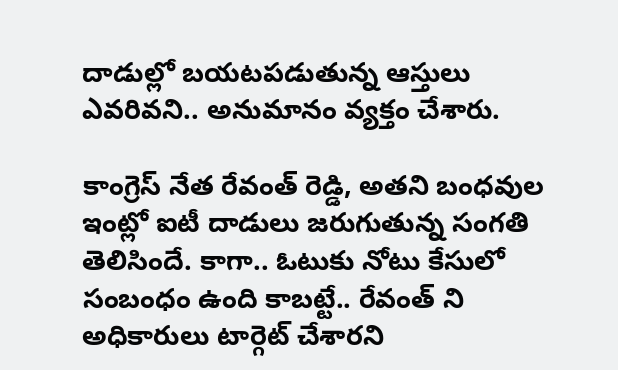దాడుల్లో బయటపడుతున్న ఆస్తులు ఎవరివని.. అనుమానం వ్యక్తం చేశారు.

కాంగ్రెస్ నేత రేవంత్ రెడ్డి, అతని బంధవుల ఇంట్లో ఐటీ దాడులు జరుగుతున్న సంగతి తెలిసిందే. కాగా.. ఓటుకు నోటు కేసులో సంబంధం ఉంది కాబట్టే.. రేవంత్ ని అధికారులు టార్గెట్ చేశారని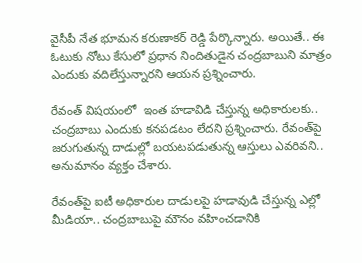వైసీపీ నేత భూమన కరుణాకర్ రెడ్డి పేర్కొన్నారు. అయితే.. ఈ ఓటుకు నోటు కేసులో ప్రధాన నిందితుడైన చంద్రబాబుని మాత్రం ఎందుకు వదిలేస్తున్నారని ఆయన ప్రశ్నించారు.

రేవంత్ విషయంలో  ఇంత హడావిడి చేస్తున్న అధికారులకు.. చంద్రబాబు ఎందుకు కనపడటం లేదని ప్రశ్నించారు. రేవంత్‌పై జరుగుతున్న దాడుల్లో బయటపడుతున్న ఆస్తులు ఎవరివని.. అనుమానం వ్యక్తం చేశారు.

రేవంత్‌పై ఐటీ అధికారుల దాడులపై హడావుడి చేస్తున్న ఎల్లో మీడియా.. చంద్రబాబుపై మౌనం వహించడానికి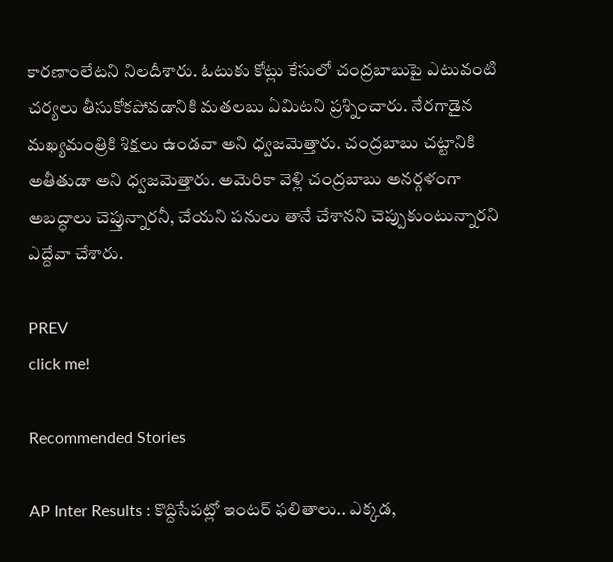కారణాంలేటని నిలదీశారు. ఓటుకు కోట్లు కేసులో చంద్రబాబుపై ఎటువంటి చర్యలు తీసుకోకపోవడానికి మతలబు ఏమిటని ప్రశ్నించారు. నేరగాడైన మఖ్యమంత్రికి శిక్షలు ఉండవా అని ధ్వజమెత్తారు. చంద్రబాబు చట్టానికి అతీతుడా అని ధ్వజమెత్తారు. అమెరికా వెళ్లి చంద్రబాబు అనర్గళంగా అబద్ధాలు చెప్తున్నారనీ, చేయని పనులు తానే చేశానని చెప్పుకుంటున్నారని ఎద్దేవా చేశారు.

PREV
click me!

Recommended Stories

AP Inter Results : కొద్దిసేపట్లో ఇంటర్ ఫలితాలు.. ఎక్కడ,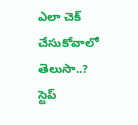ఎలా చెక్ చేసుకోవాలో తెలుసా..? స్టెప్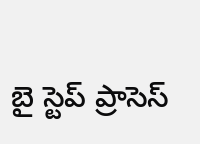బై స్టెప్ ప్రాసెస్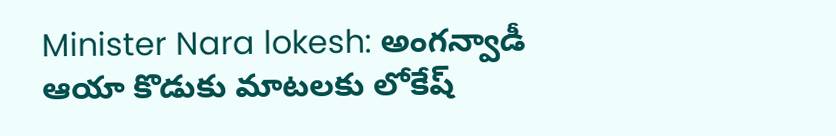Minister Nara lokesh: అంగన్వాడీ ఆయా కొడుకు మాటలకు లోకేష్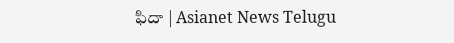ఫిదా | Asianet News Telugu